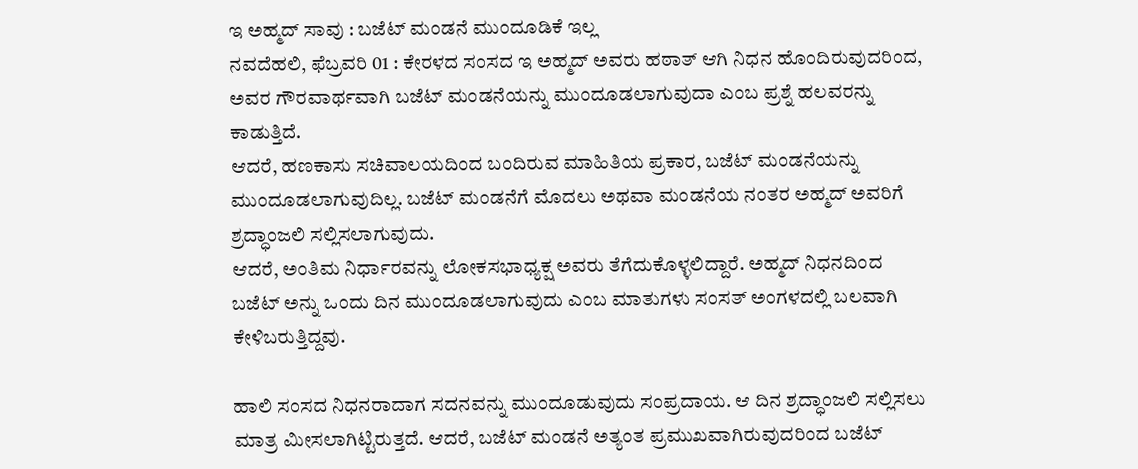ಇ ಅಹ್ಮದ್ ಸಾವು : ಬಜೆಟ್ ಮಂಡನೆ ಮುಂದೂಡಿಕೆ ಇಲ್ಲ
ನವದೆಹಲಿ, ಫೆಬ್ರವರಿ 01 : ಕೇರಳದ ಸಂಸದ ಇ ಅಹ್ಮದ್ ಅವರು ಹಠಾತ್ ಆಗಿ ನಿಧನ ಹೊಂದಿರುವುದರಿಂದ, ಅವರ ಗೌರವಾರ್ಥವಾಗಿ ಬಜೆಟ್ ಮಂಡನೆಯನ್ನು ಮುಂದೂಡಲಾಗುವುದಾ ಎಂಬ ಪ್ರಶ್ನೆ ಹಲವರನ್ನು ಕಾಡುತ್ತಿದೆ.
ಆದರೆ, ಹಣಕಾಸು ಸಚಿವಾಲಯದಿಂದ ಬಂದಿರುವ ಮಾಹಿತಿಯ ಪ್ರಕಾರ, ಬಜೆಟ್ ಮಂಡನೆಯನ್ನು ಮುಂದೂಡಲಾಗುವುದಿಲ್ಲ. ಬಜೆಟ್ ಮಂಡನೆಗೆ ಮೊದಲು ಅಥವಾ ಮಂಡನೆಯ ನಂತರ ಅಹ್ಮದ್ ಅವರಿಗೆ ಶ್ರದ್ಧಾಂಜಲಿ ಸಲ್ಲಿಸಲಾಗುವುದು.
ಆದರೆ, ಅಂತಿಮ ನಿರ್ಧಾರವನ್ನು ಲೋಕಸಭಾಧ್ಯಕ್ಷ ಅವರು ತೆಗೆದುಕೊಳ್ಳಲಿದ್ದಾರೆ. ಅಹ್ಮದ್ ನಿಧನದಿಂದ ಬಜೆಟ್ ಅನ್ನು ಒಂದು ದಿನ ಮುಂದೂಡಲಾಗುವುದು ಎಂಬ ಮಾತುಗಳು ಸಂಸತ್ ಅಂಗಳದಲ್ಲಿ ಬಲವಾಗಿ ಕೇಳಿಬರುತ್ತಿದ್ದವು.

ಹಾಲಿ ಸಂಸದ ನಿಧನರಾದಾಗ ಸದನವನ್ನು ಮುಂದೂಡುವುದು ಸಂಪ್ರದಾಯ. ಆ ದಿನ ಶ್ರದ್ಧಾಂಜಲಿ ಸಲ್ಲಿಸಲು ಮಾತ್ರ ಮೀಸಲಾಗಿಟ್ಟಿರುತ್ತದೆ. ಆದರೆ, ಬಜೆಟ್ ಮಂಡನೆ ಅತ್ಯಂತ ಪ್ರಮುಖವಾಗಿರುವುದರಿಂದ ಬಜೆಟ್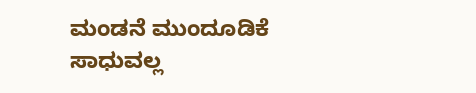ಮಂಡನೆ ಮುಂದೂಡಿಕೆ ಸಾಧುವಲ್ಲ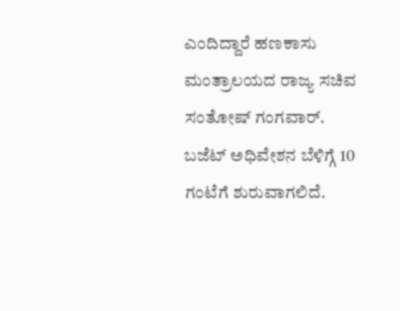ಎಂದಿದ್ದಾರೆ ಹಣಕಾಸು ಮಂತ್ರಾಲಯದ ರಾಜ್ಯ ಸಚಿವ ಸಂತೋಷ್ ಗಂಗವಾರ್.
ಬಜೆಟ್ ಅಧಿವೇಶನ ಬೆಳಿಗ್ಗೆ 10 ಗಂಟೆಗೆ ಶುರುವಾಗಲಿದೆ.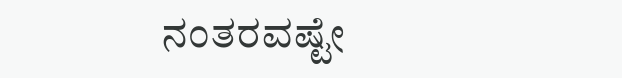ನಂತರವಷ್ಟೇ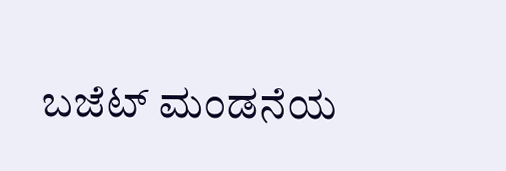ಬಜೆಟ್ ಮಂಡನೆಯ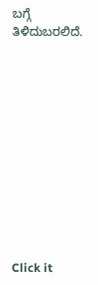ಬಗ್ಗೆ ತಿಳಿದುಬರಲಿದೆ.












Click it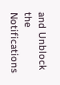and Unblock the Notifications